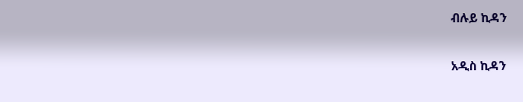ብሉይ ኪዳን

አዲስ ኪዳን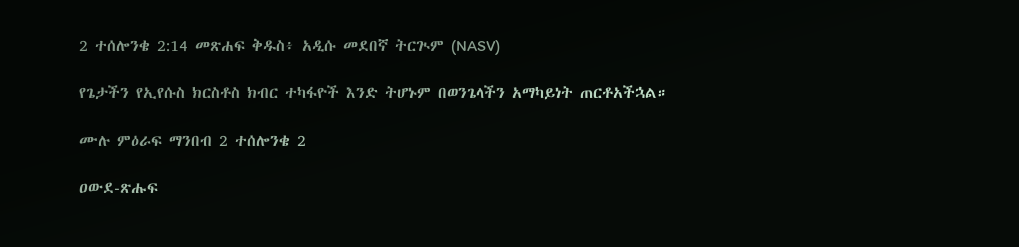2 ተሰሎንቄ 2:14 መጽሐፍ ቅዱስ፥ አዲሱ መደበኛ ትርጒም (NASV)

የጌታችን የኢየሱስ ክርስቶስ ክብር ተካፋዮች እንድ ትሆኑም በወንጌላችን አማካይነት ጠርቶአችኋል።

ሙሉ ምዕራፍ ማንበብ 2 ተሰሎንቄ 2

ዐውደ-ጽሑፍ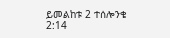ይመልከቱ 2 ተሰሎንቄ 2:14